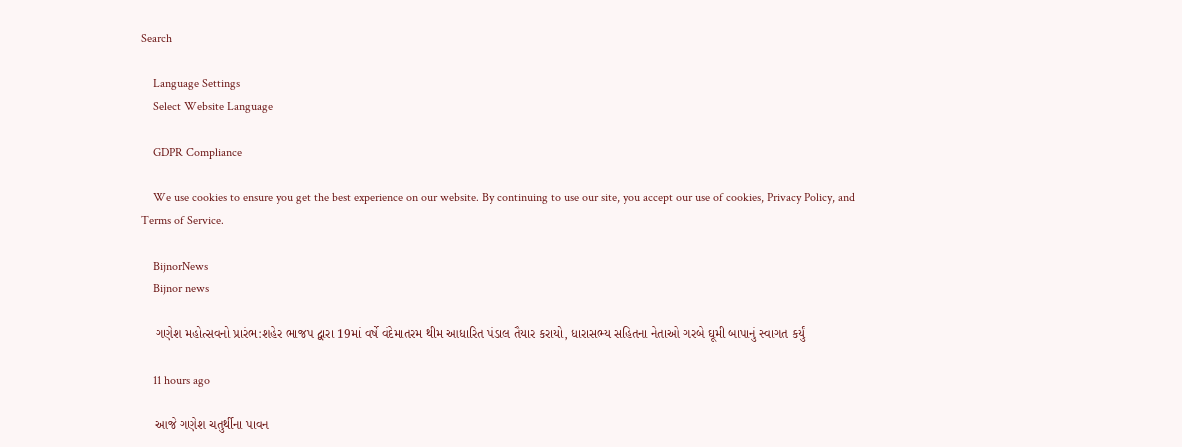Search

    Language Settings
    Select Website Language

    GDPR Compliance

    We use cookies to ensure you get the best experience on our website. By continuing to use our site, you accept our use of cookies, Privacy Policy, and Terms of Service.

    BijnorNews
    Bijnor news

    ગણેશ મહોત્સવનો પ્રારંભ:શહેર ભાજપ દ્વારા 19માં વર્ષે વંદેમાતરમ થીમ આધારિત પંડાલ તૈયાર કરાયો, ધારાસભ્ય સહિતના નેતાઓ ગરબે ઘૂમી બાપાનું સ્વાગત કર્યું

    11 hours ago

    આજે ગણેશ ચતુર્થીના પાવન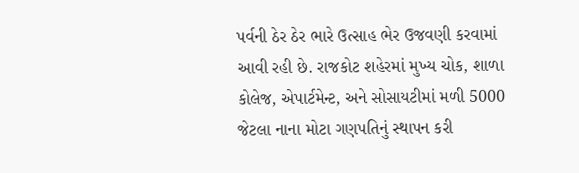પર્વની ઠેર ઠેર ભારે ઉત્સાહ ભેર ઉજવણી કરવામાં આવી રહી છે. રાજકોટ શહેરમાં મુખ્ય ચોક, શાળા કોલેજ, એપાર્ટમેન્ટ, અને સોસાયટીમાં મળી 5000 જેટલા નાના મોટા ગણપતિનું સ્થાપન કરી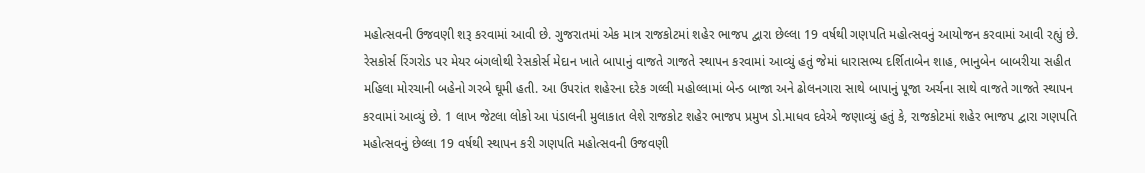મહોત્સવની ઉજવણી શરૂ કરવામાં આવી છે. ગુજરાતમાં એક માત્ર રાજકોટમાં શહેર ભાજપ દ્વારા છેલ્લા 19 વર્ષથી ગણપતિ મહોત્સવનું આયોજન કરવામાં આવી રહ્યું છે. રેસકોર્સ રિંગરોડ પર મેયર બંગલોથી રેસકોર્સ મેદાન ખાતે બાપાનું વાજતે ગાજતે સ્થાપન કરવામાં આવ્યું હતું જેમાં ધારાસભ્ય દર્શિતાબેન શાહ, ભાનુબેન બાબરીયા સહીત મહિલા મોરચાની બહેનો ગરબે ઘૂમી હતી. આ ઉપરાંત શહેરના દરેક ગલ્લી મહોલ્લામાં બેન્ડ બાજા અને ઢોલનગારા સાથે બાપાનું પૂજા અર્ચના સાથે વાજતે ગાજતે સ્થાપન કરવામાં આવ્યું છે. 1 લાખ જેટલા લોકો આ પંડાલની મુલાકાત લેશે રાજકોટ શહેર ભાજપ પ્રમુખ ડો.માધવ દવેએ જણાવ્યું હતું કે, રાજકોટમાં શહેર ભાજપ દ્વારા ગણપતિ મહોત્સવનું છેલ્લા 19 વર્ષથી સ્થાપન કરી ગણપતિ મહોત્સવની ઉજવણી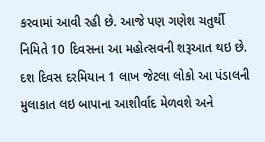કરવામાં આવી રહી છે. આજે પણ ગણેશ ચતુર્થી નિમિતે 10 દિવસના આ મહોત્સવની શરૂઆત થઇ છે. દશ દિવસ દરમિયાન 1 લાખ જેટલા લોકો આ પંડાલની મુલાકાત લઇ બાપાના આશીર્વાદ મેળવશે અને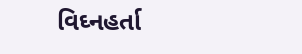વિઘ્નહર્તા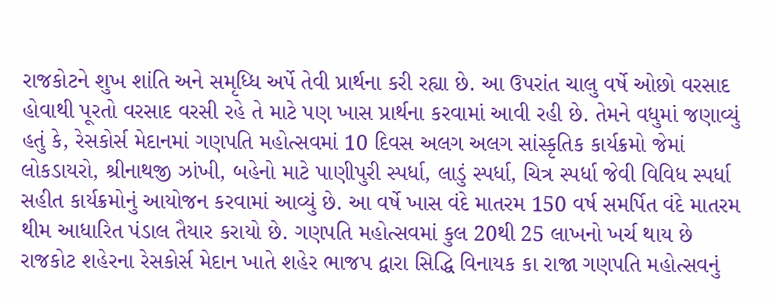રાજકોટને શુખ શાંતિ અને સમૃધ્ધિ અર્પે તેવી પ્રાર્થના કરી રહ્યા છે. આ ઉપરાંત ચાલુ વર્ષે ઓછો વરસાદ હોવાથી પૂરતો વરસાદ વરસી રહે તે માટે પણ ખાસ પ્રાર્થના કરવામાં આવી રહી છે. તેમને વધુમાં જણાવ્યું હતું કે, રેસકોર્સ મેદાનમાં ગણપતિ મહોત્સવમાં 10 દિવસ અલગ અલગ સાંસ્કૃતિક કાર્યક્રમો જેમાં લોકડાયરો, શ્રીનાથજી ઝાંખી, બહેનો માટે પાણીપુરી સ્પર્ધા, લાડું સ્પર્ધા, ચિત્ર સ્પર્ધા જેવી વિવિધ સ્પર્ધા સહીત કાર્યક્રમોનું આયોજન કરવામાં આવ્યું છે. આ વર્ષે ખાસ વંદે માતરમ 150 વર્ષ સમર્પિત વંદે માતરમ થીમ આધારિત પંડાલ તૈયાર કરાયો છે. ગણપતિ મહોત્સવમાં કુલ 20થી 25 લાખનો ખર્ચ થાય છે રાજકોટ શહેરના રેસકોર્સ મેદાન ખાતે શહેર ભાજપ દ્વારા સિદ્ધિ વિનાયક કા રાજા ગણપતિ મહોત્સવનું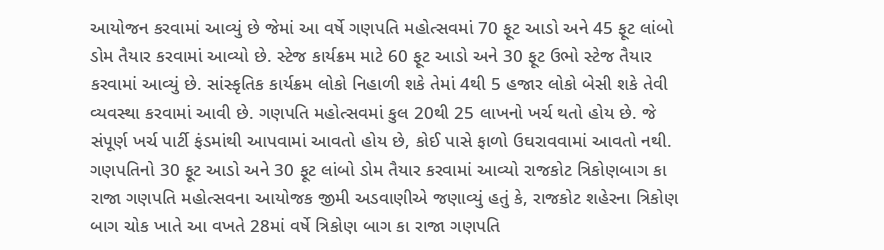આયોજન કરવામાં આવ્યું છે જેમાં આ વર્ષે ગણપતિ મહોત્સવમાં 70 ફૂટ આડો અને 45 ફૂટ લાંબો ડોમ તૈયાર કરવામાં આવ્યો છે. સ્ટેજ કાર્યક્રમ માટે 60 ફૂટ આડો અને 30 ફૂટ ઉભો સ્ટેજ તૈયાર કરવામાં આવ્યું છે. સાંસ્કૃતિક કાર્યક્રમ લોકો નિહાળી શકે તેમાં 4થી 5 હજાર લોકો બેસી શકે તેવી વ્યવસ્થા કરવામાં આવી છે. ગણપતિ મહોત્સવમાં કુલ 20થી 25 લાખનો ખર્ચ થતો હોય છે. જે સંપૂર્ણ ખર્ચ પાર્ટી ફંડમાંથી આપવામાં આવતો હોય છે, કોઈ પાસે ફાળો ઉઘરાવવામાં આવતો નથી. ગણપતિનો 30 ફૂટ આડો અને 30 ફૂટ લાંબો ડોમ તૈયાર કરવામાં આવ્યો રાજકોટ ત્રિકોણબાગ કા રાજા ગણપતિ મહોત્સવના આયોજક જીમી અડવાણીએ જણાવ્યું હતું કે, રાજકોટ શહેરના ત્રિકોણ બાગ ચોક ખાતે આ વખતે 28માં વર્ષે ત્રિકોણ બાગ કા રાજા ગણપતિ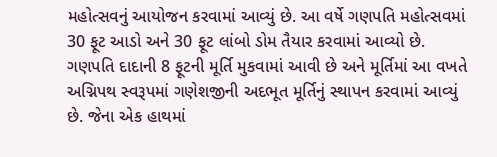મહોત્સવનું આયોજન કરવામાં આવ્યું છે. આ વર્ષે ગણપતિ મહોત્સવમાં 30 ફૂટ આડો અને 30 ફૂટ લાંબો ડોમ તૈયાર કરવામાં આવ્યો છે. ગણપતિ દાદાની 8 ફૂટની મૂર્તિ મુકવામાં આવી છે અને મૂર્તિમાં આ વખતે અગ્નિપથ સ્વરૂપમાં ગણેશજીની અદભૂત મૂર્તિનું સ્થાપન કરવામાં આવ્યું છે. જેના એક હાથમાં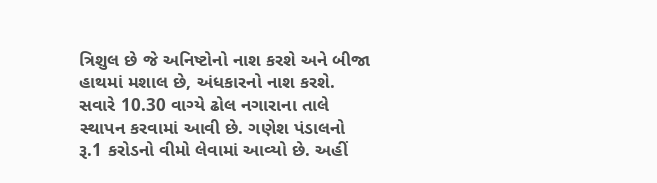ત્રિશુલ છે જે અનિષ્ટોનો નાશ કરશે અને બીજા હાથમાં મશાલ છે, અંધકારનો નાશ કરશે. સવારે 10.30 વાગ્યે ઢોલ નગારાના તાલે સ્થાપન કરવામાં આવી છે. ગણેશ પંડાલનો રૂ.1 કરોડનો વીમો લેવામાં આવ્યો છે. અહીં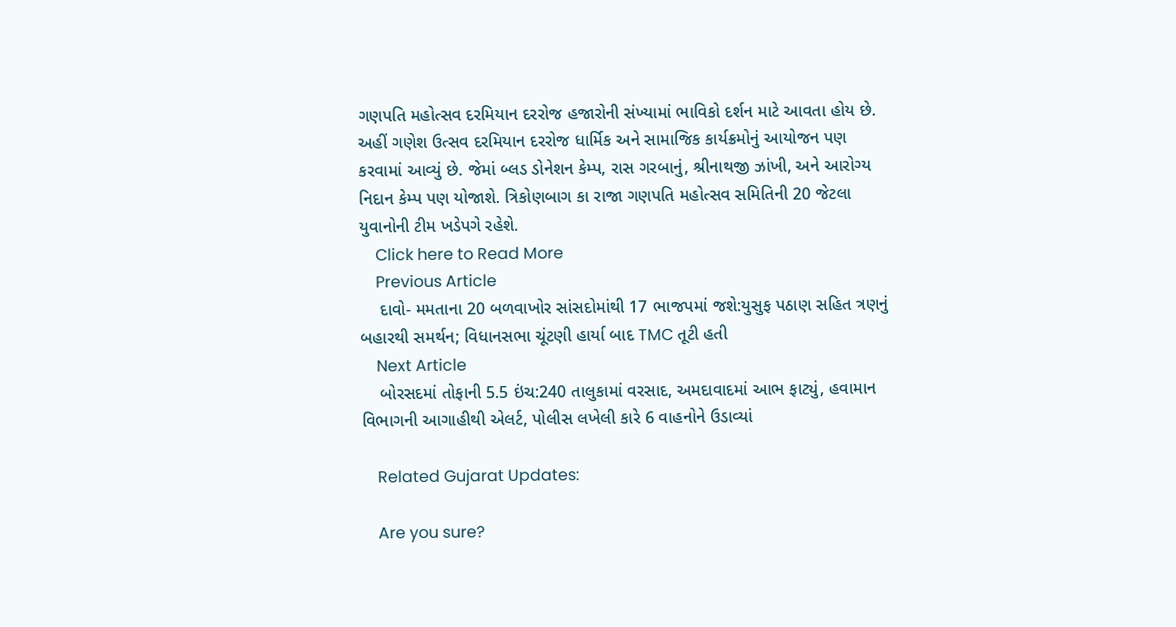ગણપતિ મહોત્સવ દરમિયાન દરરોજ હજારોની સંખ્યામાં ભાવિકો દર્શન માટે આવતા હોય છે. અહીં ગણેશ ઉત્સવ દરમિયાન દરરોજ ધાર્મિક અને સામાજિક કાર્યક્રમોનું આયોજન પણ કરવામાં આવ્યું છે. જેમાં બ્લડ ડોનેશન કેમ્પ, રાસ ગરબાનું, શ્રીનાથજી ઝાંખી, અને આરોગ્ય નિદાન કેમ્પ પણ યોજાશે. ત્રિકોણબાગ કા રાજા ગણપતિ મહોત્સવ સમિતિની 20 જેટલા યુવાનોની ટીમ ખડેપગે રહેશે.
    Click here to Read More
    Previous Article
    દાવો- મમતાના 20 બળવાખોર સાંસદોમાંથી 17 ભાજપમાં જશે:યુસુફ પઠાણ સહિત ત્રણનું બહારથી સમર્થન; વિધાનસભા ચૂંટણી હાર્યા બાદ TMC તૂટી હતી
    Next Article
    બોરસદમાં તોફાની 5.5 ઇંચ:240 તાલુકામાં વરસાદ, અમદાવાદમાં આભ ફાટ્યું, હવામાન વિભાગની આગાહીથી એલર્ટ, પોલીસ લખેલી કારે 6 વાહનોને ઉડાવ્યાં

    Related Gujarat Updates:

    Are you sure?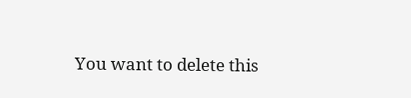You want to delete this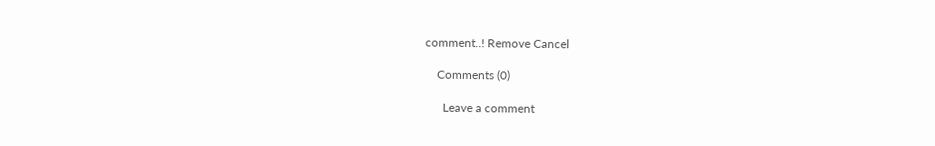comment..! Remove Cancel

    Comments (0)

      Leave a comment